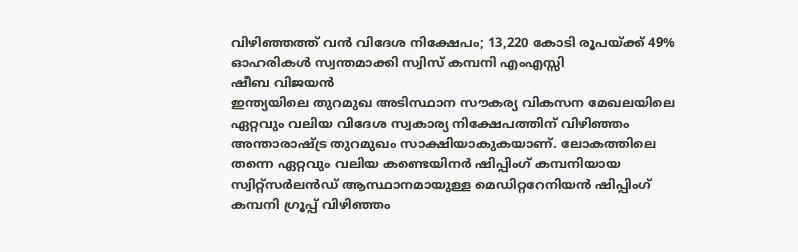വിഴിഞ്ഞത്ത് വൻ വിദേശ നിക്ഷേപം; 13,220 കോടി രൂപയ്ക്ക് 49% ഓഹരികൾ സ്വന്തമാക്കി സ്വിസ് കമ്പനി എംഎസ്സി
ഷീബ വിജയൻ
ഇന്ത്യയിലെ തുറമുഖ അടിസ്ഥാന സൗകര്യ വികസന മേഖലയിലെ ഏറ്റവും വലിയ വിദേശ സ്വകാര്യ നിക്ഷേപത്തിന് വിഴിഞ്ഞം അന്താരാഷ്ട്ര തുറമുഖം സാക്ഷിയാകുകയാണ്. ലോകത്തിലെ തന്നെ ഏറ്റവും വലിയ കണ്ടെയിനർ ഷിപ്പിംഗ് കമ്പനിയായ സ്വിറ്റ്സർലൻഡ് ആസ്ഥാനമായുള്ള മെഡിറ്ററേനിയൻ ഷിപ്പിംഗ് കമ്പനി ഗ്രൂപ്പ് വിഴിഞ്ഞം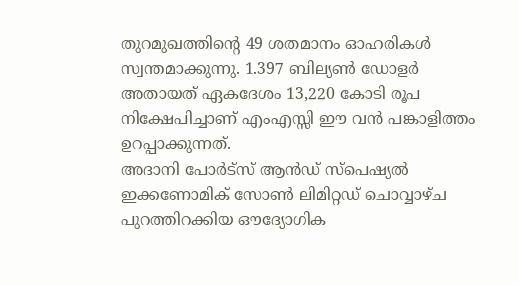തുറമുഖത്തിന്റെ 49 ശതമാനം ഓഹരികൾ സ്വന്തമാക്കുന്നു. 1.397 ബില്യൺ ഡോളർ അതായത് ഏകദേശം 13,220 കോടി രൂപ നിക്ഷേപിച്ചാണ് എംഎസ്സി ഈ വൻ പങ്കാളിത്തം ഉറപ്പാക്കുന്നത്.
അദാനി പോർട്സ് ആൻഡ് സ്പെഷ്യൽ ഇക്കണോമിക് സോൺ ലിമിറ്റഡ് ചൊവ്വാഴ്ച പുറത്തിറക്കിയ ഔദ്യോഗിക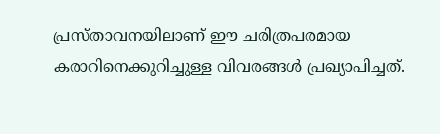പ്രസ്താവനയിലാണ് ഈ ചരിത്രപരമായ കരാറിനെക്കുറിച്ചുള്ള വിവരങ്ങൾ പ്രഖ്യാപിച്ചത്.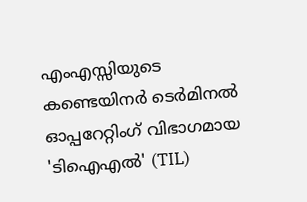എംഎസ്സിയുടെ കണ്ടെയിനർ ടെർമിനൽ ഓപ്പറേറ്റിംഗ് വിഭാഗമായ 'ടിഐഎൽ' (TIL)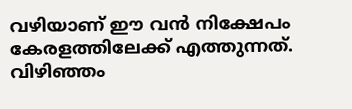വഴിയാണ് ഈ വൻ നിക്ഷേപം കേരളത്തിലേക്ക് എത്തുന്നത്. വിഴിഞ്ഞം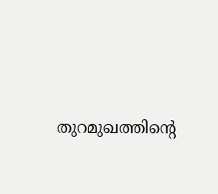തുറമുഖത്തിന്റെ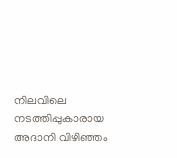നിലവിലെ നടത്തിപ്പുകാരായ അദാനി വിഴിഞ്ഞം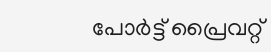പോർട്ട് പ്രൈവറ്റ്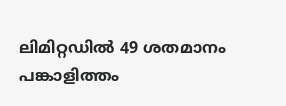ലിമിറ്റഡിൽ 49 ശതമാനം പങ്കാളിത്തം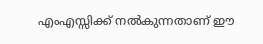എംഎസ്സിക്ക് നൽകുന്നതാണ് ഈ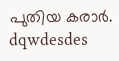പുതിയ കരാർ.
dqwdesdes